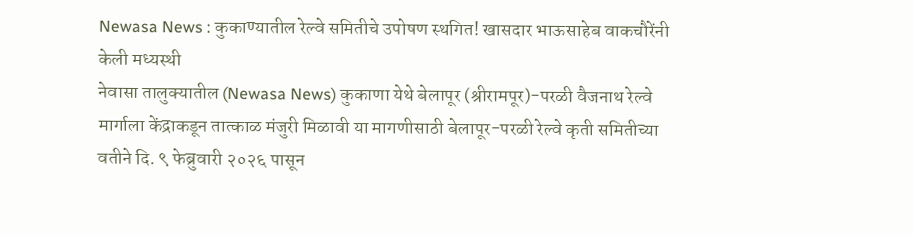Newasa News : कुकाण्यातील रेल्वे समितीचे उपोषण स्थगित! खासदार भाऊसाहेब वाकचौरेंनी केली मध्यस्थी
नेवासा तालुक्यातील (Newasa News) कुकाणा येथे बेलापूर (श्रीरामपूर)-परळी वैजनाथ रेल्वे मार्गाला केंद्राकडून तात्काळ मंजुरी मिळावी या मागणीसाठी बेलापूर-परळी रेल्वे कृती समितीच्या वतीने दि. ९ फेब्रुवारी २०२६ पासून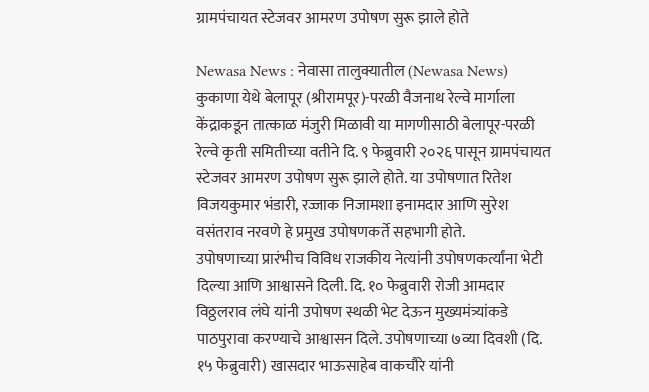ग्रामपंचायत स्टेजवर आमरण उपोषण सुरू झाले होते

Newasa News : नेवासा तालुक्यातील (Newasa News) कुकाणा येथे बेलापूर (श्रीरामपूर)-परळी वैजनाथ रेल्वे मार्गाला केंद्राकडून तात्काळ मंजुरी मिळावी या मागणीसाठी बेलापूर-परळी रेल्वे कृती समितीच्या वतीने दि. ९ फेब्रुवारी २०२६ पासून ग्रामपंचायत स्टेजवर आमरण उपोषण सुरू झाले होते. या उपोषणात रितेश विजयकुमार भंडारी, रज्जाक निजामशा इनामदार आणि सुरेश वसंतराव नरवणे हे प्रमुख उपोषणकर्ते सहभागी होते.
उपोषणाच्या प्रारंभीच विविध राजकीय नेत्यांनी उपोषणकर्त्यांना भेटी दिल्या आणि आश्वासने दिली. दि. १० फेब्रुवारी रोजी आमदार विठ्ठलराव लंघे यांनी उपोषण स्थळी भेट देऊन मुख्यमंत्र्यांकडे पाठपुरावा करण्याचे आश्वासन दिले. उपोषणाच्या ७व्या दिवशी (दि. १५ फेब्रुवारी) खासदार भाऊसाहेब वाकचौरे यांनी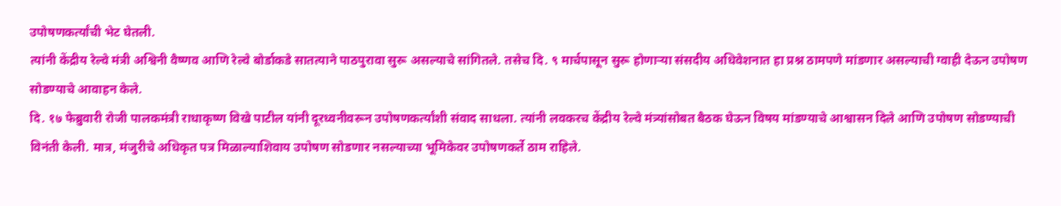उपोषणकर्त्यांची भेट घेतली.
त्यांनी केंद्रीय रेल्वे मंत्री अश्विनी वैष्णव आणि रेल्वे बोर्डाकडे सातत्याने पाठपुरावा सुरू असल्याचे सांगितले. तसेच दि. ९ मार्चपासून सुरू होणाऱ्या संसदीय अधिवेशनात हा प्रश्न ठामपणे मांडणार असल्याची ग्वाही देऊन उपोषण सोडण्याचे आवाहन केले.
दि. १७ फेब्रुवारी रोजी पालकमंत्री राधाकृष्ण विखे पाटील यांनी दूरध्वनीवरून उपोषणकर्त्यांशी संवाद साधला. त्यांनी लवकरच केंद्रीय रेल्वे मंत्र्यांसोबत बैठक घेऊन विषय मांडण्याचे आश्वासन दिले आणि उपोषण सोडण्याची विनंती केली. मात्र, मंजुरीचे अधिकृत पत्र मिळाल्याशिवाय उपोषण सोडणार नसल्याच्या भूमिकेवर उपोषणकर्ते ठाम राहिले.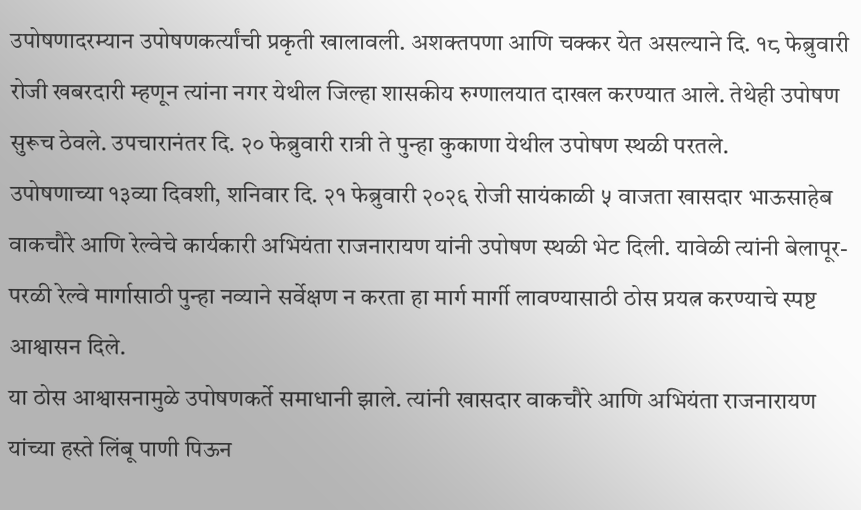उपोषणादरम्यान उपोषणकर्त्यांची प्रकृती खालावली. अशक्तपणा आणि चक्कर येत असल्याने दि. १८ फेब्रुवारी रोजी खबरदारी म्हणून त्यांना नगर येथील जिल्हा शासकीय रुग्णालयात दाखल करण्यात आले. तेथेही उपोषण सुरूच ठेवले. उपचारानंतर दि. २० फेब्रुवारी रात्री ते पुन्हा कुकाणा येथील उपोषण स्थळी परतले.
उपोषणाच्या १३व्या दिवशी, शनिवार दि. २१ फेब्रुवारी २०२६ रोजी सायंकाळी ५ वाजता खासदार भाऊसाहेब वाकचौरे आणि रेल्वेचे कार्यकारी अभियंता राजनारायण यांनी उपोषण स्थळी भेट दिली. यावेळी त्यांनी बेलापूर-परळी रेल्वे मार्गासाठी पुन्हा नव्याने सर्वेक्षण न करता हा मार्ग मार्गी लावण्यासाठी ठोस प्रयत्न करण्याचे स्पष्ट आश्वासन दिले.
या ठोस आश्वासनामुळे उपोषणकर्ते समाधानी झाले. त्यांनी खासदार वाकचौरे आणि अभियंता राजनारायण यांच्या हस्ते लिंबू पाणी पिऊन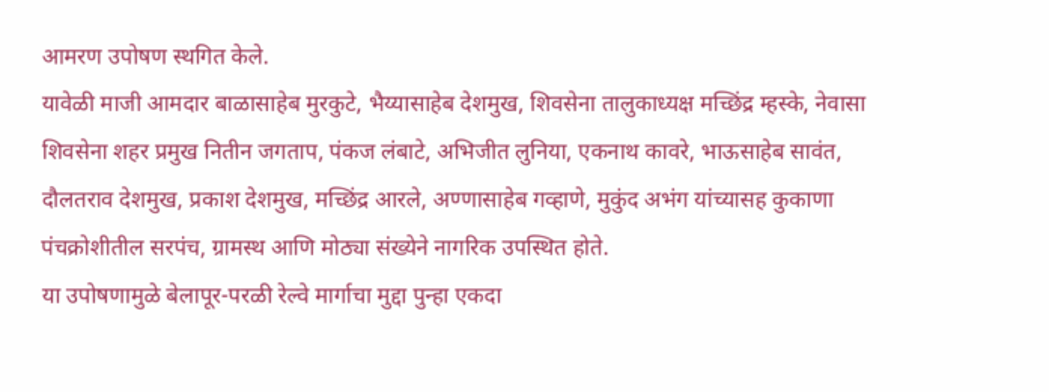आमरण उपोषण स्थगित केले.
यावेळी माजी आमदार बाळासाहेब मुरकुटे, भैय्यासाहेब देशमुख, शिवसेना तालुकाध्यक्ष मच्छिंद्र म्हस्के, नेवासा शिवसेना शहर प्रमुख नितीन जगताप, पंकज लंबाटे, अभिजीत लुनिया, एकनाथ कावरे, भाऊसाहेब सावंत, दौलतराव देशमुख, प्रकाश देशमुख, मच्छिंद्र आरले, अण्णासाहेब गव्हाणे, मुकुंद अभंग यांच्यासह कुकाणा पंचक्रोशीतील सरपंच, ग्रामस्थ आणि मोठ्या संख्येने नागरिक उपस्थित होते.
या उपोषणामुळे बेलापूर-परळी रेल्वे मार्गाचा मुद्दा पुन्हा एकदा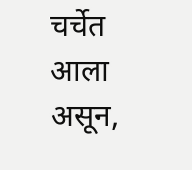चर्चेत आला असून,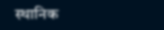स्थानिक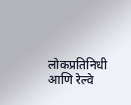लोकप्रतिनिधी आणि रेल्वे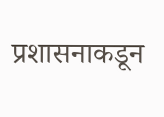प्रशासनाकडून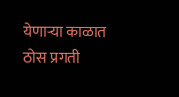येणाऱ्या काळात ठोस प्रगती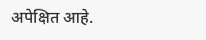अपेक्षित आहे.